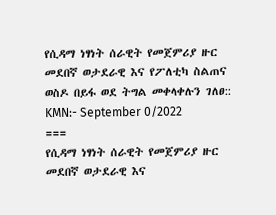የሲዳማ ነፃነት ሰራዊት የመጀምሪያ ዙር መደበኛ ወታደራዊ እና የፖለቲካ ስልጠና ወስዶ በይፋ ወደ ትግል መቀላቀሉን ገለፀ::
KMN:- September 0/2022
===
የሲዳማ ነፃነት ሰራዊት የመጀምሪያ ዙር መደበኛ ወታደራዊ እና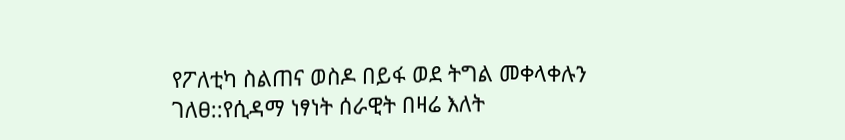የፖለቲካ ስልጠና ወስዶ በይፋ ወደ ትግል መቀላቀሉን ገለፀ::የሲዳማ ነፃነት ሰራዊት በዛሬ እለት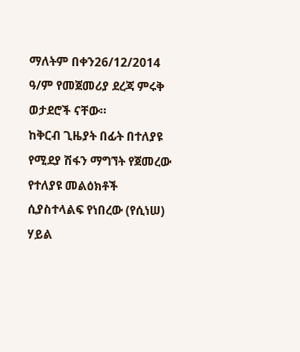ማለትም በቀን26/12/2014 ዓ/ም የመጀመሪያ ደረጃ ምሩቅ ወታደሮች ናቸው።
ከቅርብ ጊዜያት በፊት በተለያዩ የሚደያ ሽፋን ማግኘት የጀመረው የተለያዩ መልዕክቶች ሲያስተላልፍ የነበረው (የሲነሠ) ሃይል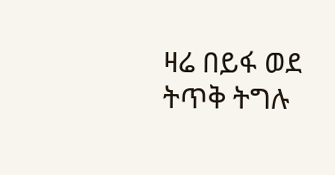ዛሬ በይፋ ወደ ትጥቅ ትግሉ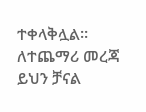ተቀላቅሏል።
ለተጨማሪ መረጃ ይህን ቻናል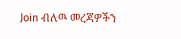Join ብለዉ መረጃዎችን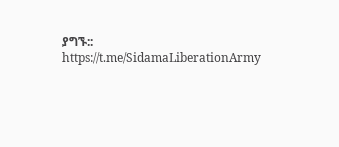ያግኙ::
https://t.me/SidamaLiberationArmy